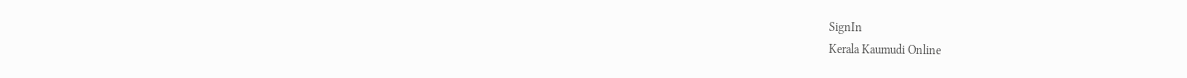SignIn
Kerala Kaumudi Online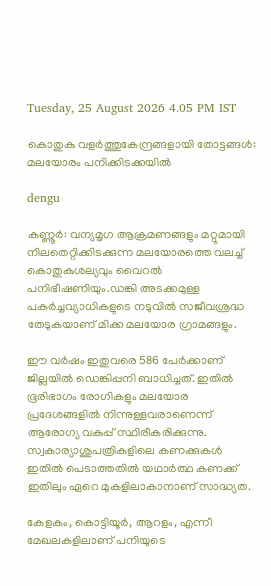Tuesday, 25 August 2026 4.05 PM IST

കൊതുകു വളർത്തുകേന്ദ്രങ്ങളായി തോട്ടങ്ങൾ: മലയോരം പനിക്കിടക്കയിൽ

dengu

കണ്ണൂർ: വന്യമൃഗ ആക്രമണങ്ങളും മറ്റുമായി നിലതെറ്റിക്കിടക്കുന്ന മലയോരത്തെ വലച്ച് കൊതുകുശല്യവും വൈറൽ പനിഭീഷണിയും.ഡങ്കി അടക്കമുള്ള പകർച്ചവ്യാധികളുടെ നടുവിൽ സജീവശ്രദ്ധ തേടുകയാണ് മിക്ക മലയോര ഗ്രാമങ്ങളും.

ഈ വർഷം ഇതുവരെ 586 പേർക്കാണ് ജില്ലയിൽ ഡെങ്കിപ്പനി ബാധിച്ചത്. ഇതിൽ ഭൂരിഭാഗം രോഗികളും മലയോര പ്രദേശങ്ങളിൽ നിന്നുള്ളവരാണെന്ന് ആരോഗ്യ വകുപ്പ് സ്ഥിരീകരിക്കുന്നു. സ്വകാര്യാശുപത്രികളിലെ കണക്കുകൾ ഇതിൽ പെടാത്തതിൽ യഥാർത്ഥ കണക്ക് ഇതിലും ഏറെ മുകളിലാകാനാണ് സാദ്ധ്യത.

കേളകം, കൊട്ടിയൂർ, ആറളം, എന്നീ മേഖലകളിലാണ് പനിയുടെ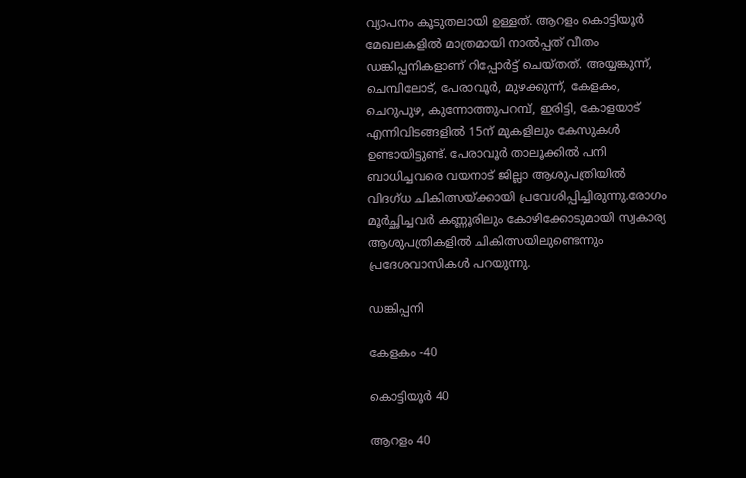വ്യാപനം കൂടുതലായി ഉള്ളത്. ആറളം കൊട്ടിയൂർ മേഖലകളിൽ മാത്രമായി നാൽപ്പത് വീതം ഡങ്കിപ്പനികളാണ് റിപ്പോർട്ട് ചെയ്തത്. അയ്യങ്കുന്ന്, ചെമ്പിലോട്, പേരാവൂർ, മുഴക്കുന്ന്, കേളകം, ചെറുപുഴ, കുന്നോത്തുപറമ്പ്, ഇരിട്ടി, കോളയാട് എന്നിവിടങ്ങളിൽ 15ന് മുകളിലും കേസുകൾ ഉണ്ടായിട്ടുണ്ട്. പേരാവൂർ താലൂക്കിൽ പനി ബാധിച്ചവരെ വയനാട് ജില്ലാ ആശുപത്രിയിൽ വിദഗ്ധ ചികിത്സയ്ക്കായി പ്രവേശിപ്പിച്ചിരുന്നു.രോഗം മൂർച്ഛിച്ചവർ കണ്ണൂരിലും കോഴിക്കോടുമായി സ്വകാര്യ ആശുപത്രികളിൽ ചികിത്സയിലുണ്ടെന്നും പ്രദേശവാസികൾ പറയുന്നു.

ഡങ്കിപ്പനി

കേളകം -40

കൊട്ടിയൂർ 40

ആറളം 40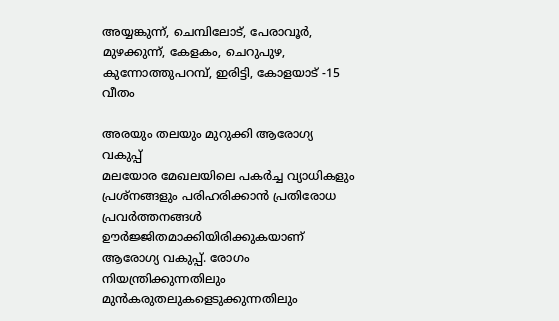അയ്യങ്കുന്ന്, ചെമ്പിലോട്, പേരാവൂർ, മുഴക്കുന്ന്, കേളകം, ചെറുപുഴ, കുന്നോത്തുപറമ്പ്, ഇരിട്ടി, കോളയാട് -15 വീതം

അരയും തലയും മുറുക്കി ആരോഗ്യ വകുപ്പ്
മലയോര മേഖലയിലെ പകർച്ച വ്യാധികളും പ്രശ്നങ്ങളും പരിഹരിക്കാൻ പ്രതിരോധ പ്രവർത്തനങ്ങൾ ഊർജ്ജിതമാക്കിയിരിക്കുകയാണ് ആരോഗ്യ വകുപ്പ്. രോഗം നിയന്ത്രിക്കുന്നതിലും മുൻകരുതലുകളെടുക്കുന്നതിലും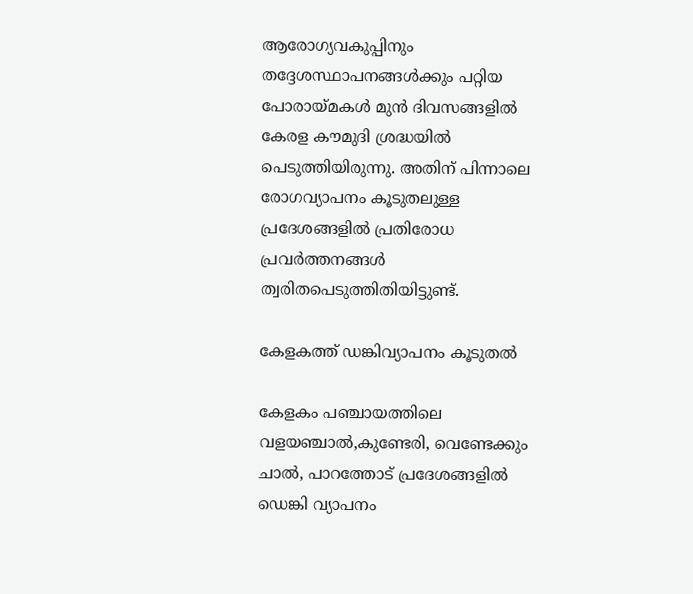ആരോഗ്യവകുപ്പിനും തദ്ദേശസ്ഥാപനങ്ങൾക്കും പറ്റിയ പോരായ്മകൾ മുൻ ദിവസങ്ങളിൽ കേരള കൗമുദി ശ്രദ്ധയിൽ പെടുത്തിയിരുന്നു. അതിന്‌ പിന്നാലെ രോഗവ്യാപനം കൂടുതലുള്ള പ്രദേശങ്ങളിൽ പ്രതിരോധ പ്രവർത്തനങ്ങൾ ത്വരിതപെടുത്തിതിയിട്ടുണ്ട്.

കേളകത്ത് ഡങ്കിവ്യാപനം കൂടുതൽ

കേളകം പഞ്ചായത്തിലെ വളയഞ്ചാൽ,കുണ്ടേരി, വെണ്ടേക്കും ചാൽ, പാറത്തോട് പ്രദേശങ്ങളിൽ ഡെങ്കി വ്യാപനം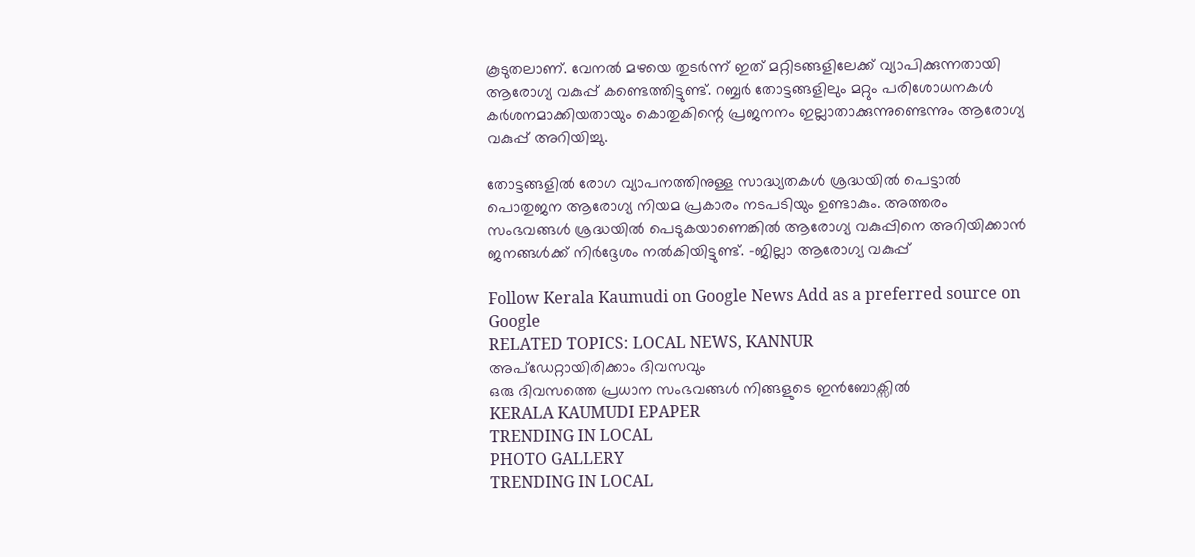കൂടുതലാണ്. വേനൽ മഴയെ തുടർന്ന് ഇത് മറ്റിടങ്ങളിലേക്ക് വ്യാപിക്കുന്നതായി ആരോഗ്യ വകുപ്പ് കണ്ടെത്തിട്ടുണ്ട്. റബ്ബർ തോട്ടങ്ങളിലും മറ്റും പരിശോധനകൾ കർശനമാക്കിയതായും കൊതുകിന്റെ പ്രജനനം ഇല്ലാതാക്കുന്നുണ്ടെന്നും ആരോഗ്യ വകുപ്പ് അറിയിച്ചു.

തോട്ടങ്ങളിൽ രോഗ വ്യാപനത്തിനുള്ള സാദ്ധ്യതകൾ ശ്രദ്ധയിൽ പെട്ടാൽ പൊതുജന ആരോഗ്യ നിയമ പ്രകാരം നടപടിയും ഉണ്ടാകും. അത്തരം സംഭവങ്ങൾ ശ്രദ്ധയിൽ പെടുകയാണെങ്കിൽ ആരോഗ്യ വകുപ്പിനെ അറിയിക്കാൻ ജനങ്ങൾക്ക് നിർദ്ദേശം നൽകിയിട്ടുണ്ട്. -ജില്ലാ ആരോഗ്യ വകുപ്പ്

Follow Kerala Kaumudi on Google News Add as a preferred source on Google
RELATED TOPICS: LOCAL NEWS, KANNUR
അപ്ഡേറ്റായിരിക്കാം ദിവസവും
ഒരു ദിവസത്തെ പ്രധാന സംഭവങ്ങൾ നിങ്ങളുടെ ഇൻബോക്സിൽ
KERALA KAUMUDI EPAPER
TRENDING IN LOCAL
PHOTO GALLERY
TRENDING IN LOCAL